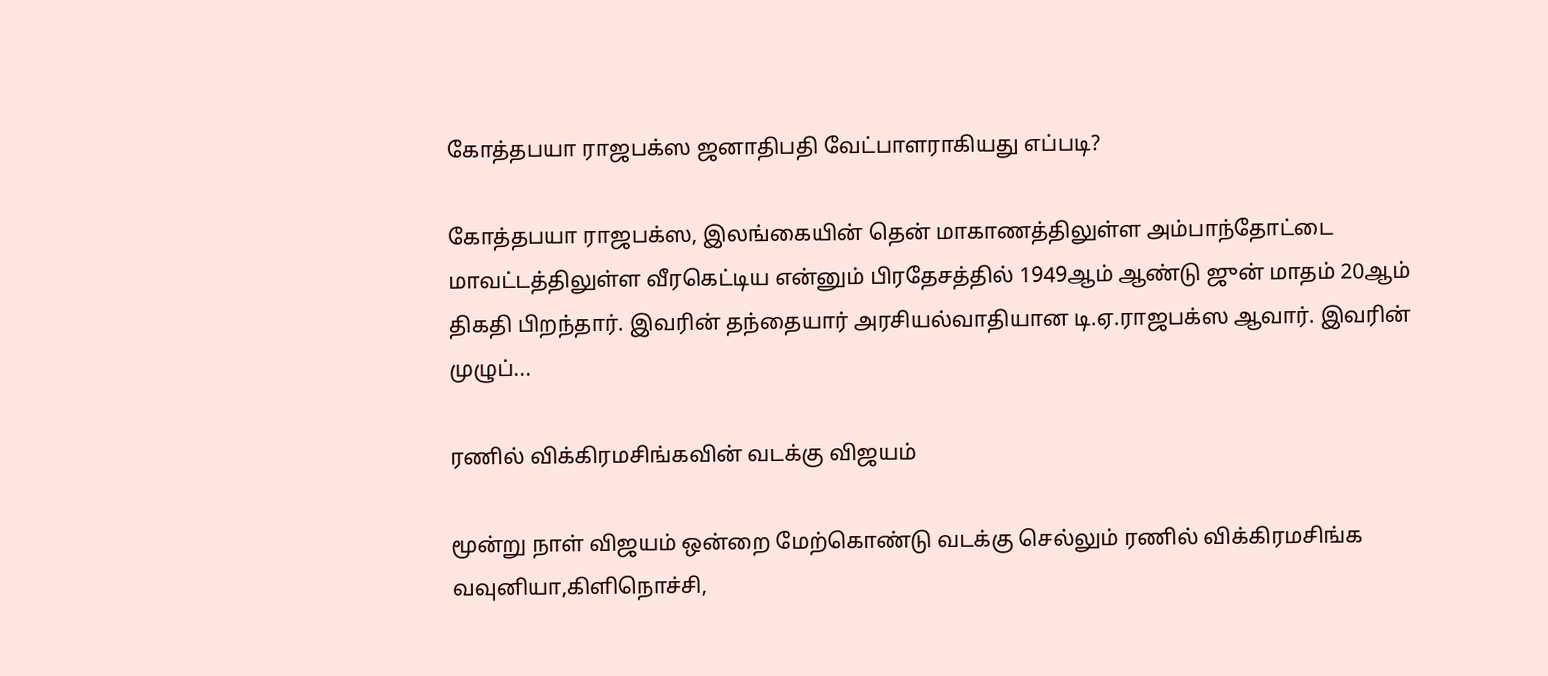கோத்தபயா ராஜபக்ஸ ஜனாதிபதி வேட்பாளராகியது எப்படி?

கோத்தபயா ராஜபக்ஸ, இலங்கையின் தென் மாகாணத்திலுள்ள அம்பாந்தோட்டை மாவட்டத்திலுள்ள வீரகெட்டிய என்னும் பிரதேசத்தில் 1949ஆம் ஆண்டு ஜுன் மாதம் 20ஆம் திகதி பிறந்தார். இவரின் தந்தையார் அரசியல்வாதியான டி.ஏ.ராஜபக்ஸ ஆவார். இவரின் முழுப்...

ரணில் விக்கிரமசிங்கவின் வடக்கு விஜயம்

மூன்று நாள் விஜயம் ஒன்றை மேற்கொண்டு வடக்கு செல்லும் ரணில் விக்கிரமசிங்க வவுனியா,கிளிநொச்சி,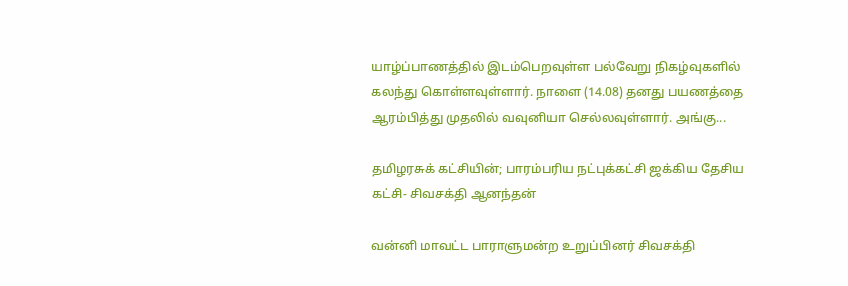யாழ்ப்பாணத்தில் இடம்பெறவுள்ள பல்வேறு நிகழ்வுகளில் கலந்து கொள்ளவுள்ளார். நாளை (14.08) தனது பயணத்தை ஆரம்பித்து முதலில் வவுனியா செல்லவுள்ளார். அங்கு...

தமிழரசுக் கட்சியின்; பாரம்பரிய நட்புக்கட்சி ஜக்கிய தேசிய கட்சி- சிவசக்தி ஆனந்தன்

வன்னி மாவட்ட பாராளுமன்ற உறுப்பினர் சிவசக்தி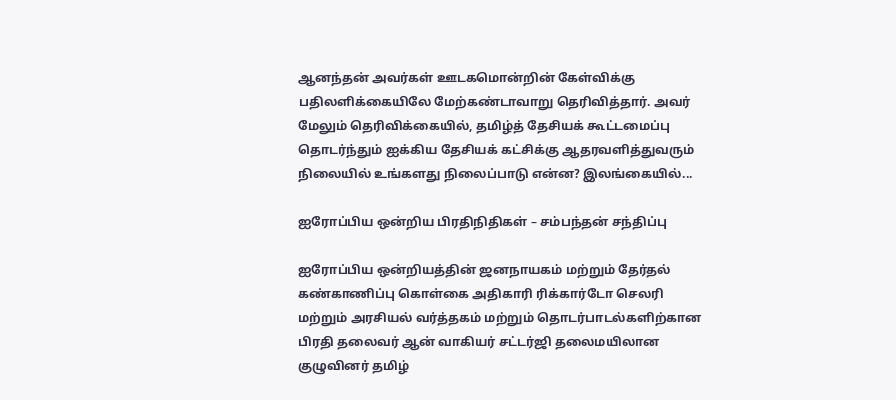ஆனந்தன் அவர்கள் ஊடகமொன்றின் கேள்விக்கு பதிலளிக்கையிலே மேற்கண்டாவாறு தெரிவித்தார். அவர் மேலும் தெரிவிக்கையில், தமிழ்த் தேசியக் கூட்டமைப்பு தொடர்ந்தும் ஐக்கிய தேசியக் கட்சிக்கு ஆதரவளித்துவரும் நிலையில் உங்களது நிலைப்பாடு என்ன? இலங்கையில்...

ஐரோப்பிய ஒன்றிய பிரதிநிதிகள் – சம்பந்தன் சந்திப்பு

ஐரோப்பிய ஒன்றியத்தின் ஜனநாயகம் மற்றும் தேர்தல் கண்காணிப்பு கொள்கை அதிகாரி ரிக்கார்டோ செலரி மற்றும் அரசியல் வர்த்தகம் மற்றும் தொடர்பாடல்களிற்கான பிரதி தலைவர் ஆன் வாகியர் சட்டர்ஜி தலைமயிலான குழுவினர் தமிழ்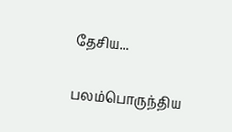தேசிய...

பலம்பொருந்திய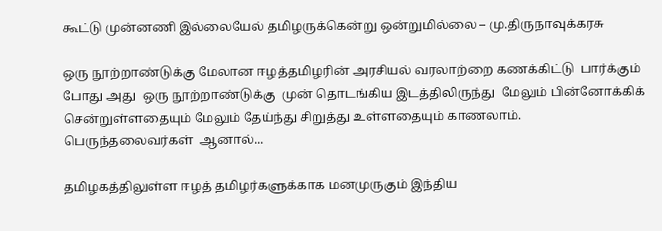கூட்டு முன்னணி இல்லையேல் தமிழருக்கென்று ஒன்றுமில்லை – மு.திருநாவுக்கரசு

ஒரு நூற்றாண்டுக்கு மேலான ஈழத்தமிழரின் அரசியல் வரலாற்றை கணக்கிட்டு  பார்க்கும் போது அது  ஒரு நூற்றாண்டுக்கு  முன் தொடங்கிய இடத்திலிருந்து  மேலும் பின்னோக்கிக் சென்றுள்ளதையும் மேலும் தேய்ந்து சிறுத்து உள்ளதையும் காணலாம். பெருந்தலைவர்கள்  ஆனால்...

தமிழகத்திலுள்ள ஈழத் தமிழர்களுக்காக மனமுருகும் இந்திய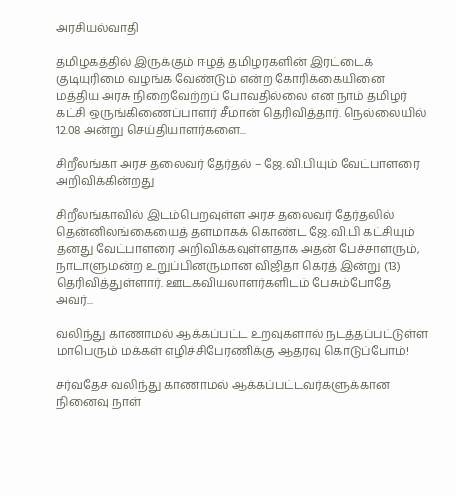அரசியல்வாதி

தமிழகத்தில் இருக்கும் ஈழத் தமிழரகளின் இரட்டைக் குடியுரிமை வழங்க வேண்டும் என்ற கோரிக்கையினை மத்திய அரசு நிறைவேற்றப் போவதில்லை என நாம் தமிழர் கட்சி ஒருங்கிணைப்பாளர் சீமான் தெரிவித்தார். நெல்லையில் 12.08 அன்று செய்தியாளர்களை...

சிறீலங்கா அரச தலைவர் தேர்தல் – ஜே.வி.பியும் வேட்பாளரை அறிவிக்கின்றது

சிறீலங்காவில் இடம்பெறவுள்ள அரச தலைவர் தேர்தலில் தென்னிலங்கையைத் தளமாகக் கொண்ட ஜே.வி.பி கட்சியும் தனது வேட்பாளரை அறிவிக்கவுள்ளதாக அதன் பேச்சாளரும், நாடாளுமன்ற உறுப்பினருமான விஜிதா கெரத் இன்று (13) தெரிவித்துள்ளார். ஊடகவியலாளர்களிடம் பேசும்போதே அவர்...

வலிந்து காணாமல் ஆக்கப்பட்ட உறவுகளால் நடத்தப்பட்டுள்ள மாபெரும் மக்கள் எழிச்சிபேரணிக்கு ஆதரவு கொடுப்போம்!

சர்வதேச வலிந்து காணாமல் ஆக்கப்பட்டவர்களுக்கான நினைவு நாள்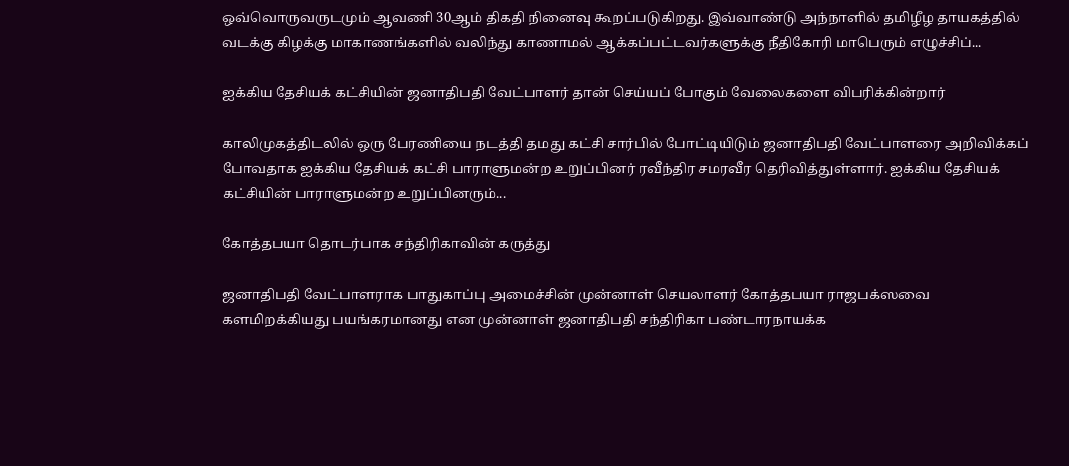ஒவ்வொருவருடமும் ஆவணி 30ஆம் திகதி நினைவு கூறப்படுகிறது. இவ்வாண்டு அந்நாளில் தமிழீழ தாயகத்தில் வடக்கு கிழக்கு மாகாணங்களில் வலிந்து காணாமல் ஆக்கப்பட்டவர்களுக்கு நீதிகோரி மாபெரும் எழுச்சிப்...

ஐக்கிய தேசியக் கட்சியின் ஜனாதிபதி வேட்பாளர் தான் செய்யப் போகும் வேலைகளை விபரிக்கின்றார்

காலிமுகத்திடலில் ஒரு பேரணியை நடத்தி தமது கட்சி சார்பில் போட்டியிடும் ஜனாதிபதி வேட்பாளரை அறிவிக்கப் போவதாக ஐக்கிய தேசியக் கட்சி பாராளுமன்ற உறுப்பினர் ரவீந்திர சமரவீர தெரிவித்துள்ளார். ஐக்கிய தேசியக் கட்சியின் பாராளுமன்ற உறுப்பினரும்...

கோத்தபயா தொடர்பாக சந்திரிகாவின் கருத்து

ஜனாதிபதி வேட்பாளராக பாதுகாப்பு அமைச்சின் முன்னாள் செயலாளர் கோத்தபயா ராஜபக்ஸவை களமிறக்கியது பயங்கரமானது என முன்னாள் ஜனாதிபதி சந்திரிகா பண்டாரநாயக்க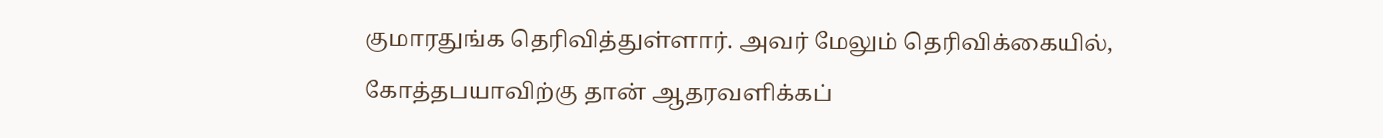குமாரதுங்க தெரிவித்துள்ளார். அவர் மேலும் தெரிவிக்கையில், கோத்தபயாவிற்கு தான் ஆதரவளிக்கப்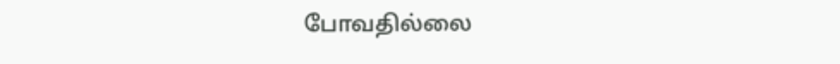போவதில்லை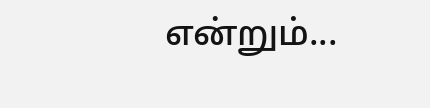என்றும்...